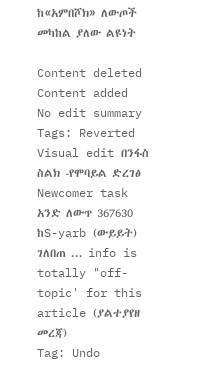ከ«አምበሾክ» ለውጦች መካከል ያለው ልዩነት

Content deleted Content added
No edit summary
Tags: Reverted Visual edit በንፋስ ስልክ -የሞባይል ድረገፅ Newcomer task
አንድ ለውጥ 367630 ከS-yarb (ውይይት) ገለበጠ ... info is totally "off-topic' for this article (ያልተያየዘ መረጃ)
Tag: Undo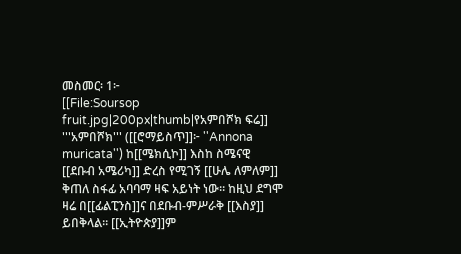መስመር፡ 1፦
[[File:Soursop fruit.jpg|200px|thumb|የአምበሾክ ፍሬ]] '''አምበሾክ''' ([[ሮማይስጥ]]፦ ''Annona muricata'') ከ[[ሜክሲኮ]] እስከ ስሜናዊ [[ደቡብ አሜሪካ]] ድረስ የሚገኝ [[ሁሌ ለምለም]] ቅጠለ ስፋፊ አባባማ ዛፍ አይነት ነው። ከዚህ ደግሞ ዛሬ በ[[ፊልፒንስ]]ና በደቡብ-ምሥራቅ [[እስያ]] ይበቅላል። [[ኢትዮጵያ]]ም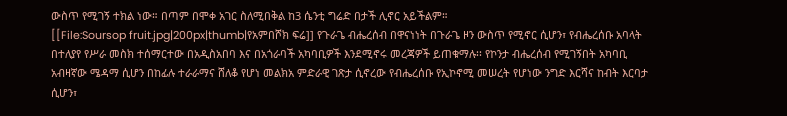ውስጥ የሚገኝ ተክል ነው። በጣም በሞቀ አገር ስለሚበቅል ከ3 ሴንቲ ግሬድ በታች ሊኖር አይችልም።
[[File:Soursop fruit.jpg|200px|thumb|የአምበሾክ ፍሬ]] የጉራጌ ብሔረሰብ በዋናነነት በጉራጌ ዞን ውስጥ የሚኖር ሲሆን፣ የብሔረሰቡ አባላት በተለያየ የሥራ መስክ ተሰማርተው በአዲስአበባ እና በአጎራባች አካባቢዎች እንደሚኖሩ መረጃዎች ይጠቁማሉ፡፡ የኮንታ ብሔረሰብ የሚገኝበት አካባቢ አብዛኛው ሜዳማ ሲሆን በከፊሉ ተራራማና ሸለቆ የሆነ መልክአ ምድራዊ ገጽታ ሲኖረው የብሔረሰቡ የኢኮኖሚ መሠረት የሆነው ንግድ እርሻና ከብት እርባታ ሲሆን፣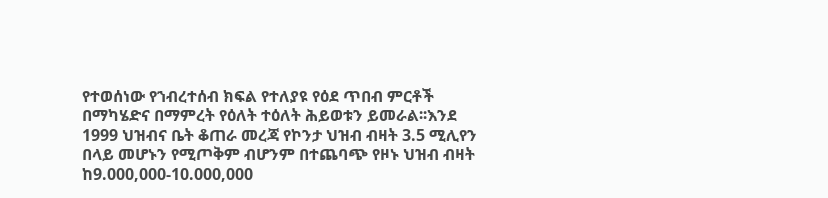የተወሰነው የኀብረተሰብ ክፍል የተለያዩ የዕደ ጥበብ ምርቶች በማካሄድና በማምረት የዕለት ተዕለት ሕይወቱን ይመራል፡፡እንደ 1999 ህዝብና ቤት ቆጠራ መረጃ የኮንታ ህዝብ ብዛት 3.5 ሚሊየን በላይ መሆኑን የሚጦቅም ብሆንም በተጨባጭ የዞኑ ህዝብ ብዛት ከ9.000,000-10.000,000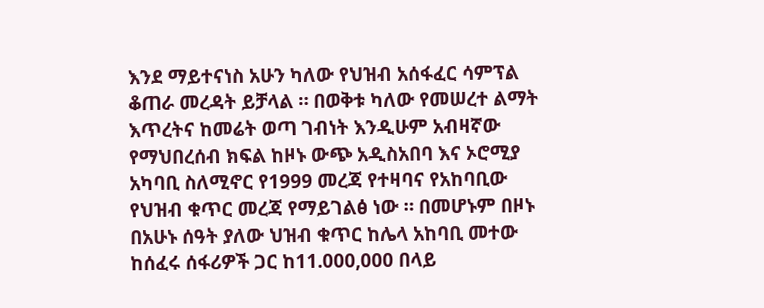እንደ ማይተናነስ አሁን ካለው የህዝብ አሰፋፈር ሳምፕል ቆጠራ መረዳት ይቻላል ። በወቅቱ ካለው የመሠረተ ልማት እጥረትና ከመሬት ወጣ ገብነት እንዲሁም አብዛኛው የማህበረሰብ ክፍል ከዞኑ ውጭ አዲስአበባ እና ኦሮሚያ አካባቢ ስለሚኖር የ1999 መረጃ የተዛባና የአከባቢው የህዝብ ቁጥር መረጃ የማይገልፅ ነው ። በመሆኑም በዞኑ በአሁኑ ሰዓት ያለው ህዝብ ቁጥር ከሌላ አከባቢ መተው ከሰፈሩ ሰፋሪዎች ጋር ከ11.000,000 በላይ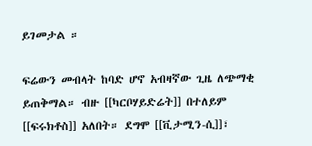ይገመታል ።

ፍሬውን መብላት ከባድ ሆኖ አብዛኛው ጊዜ ለጭማቂ ይጠቅማል። ብዙ [[ካርቦሃይድሬት]] በተለይም [[ፍሩክቶስ]] አለበት። ደግሞ [[ቪታሚን-ሲ]]፣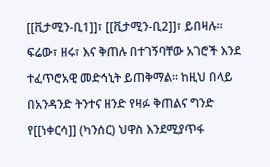[[ቪታሚን-ቢ1]]፣ [[ቪታሚን-ቢ2]]፣ ይበዛሉ። ፍሬው፣ ዘሩ፣ እና ቅጠሉ በተገኝባቸው አገሮች እንደ ተፈጥሮአዊ መድኅኒት ይጠቅማል። ከዚህ በላይ በአንዳንድ ትንተና ዘንድ የዛፉ ቅጠልና ግንድ የ[[ነቀርሳ]] (ካንሰር) ህዋስ እንደሚያጥፋ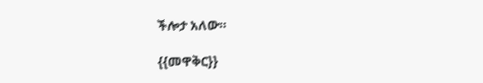ችሎታ አለው።

{{መዋቅር}}